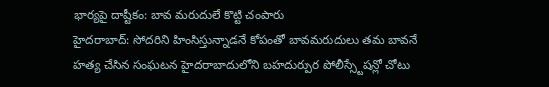భార్యపై దాష్టీకం: బావ మరుదులే కొట్టి చంపారు
హైదరాబాద్: సోదరిని హింసిస్తున్నాడనే కోపంతో బావమరుదులు తమ బావనే హత్య చేసిన సంఘటన హైదరాబాదులోని బహదుర్పుర పోలీస్స్టేషన్లో చోటు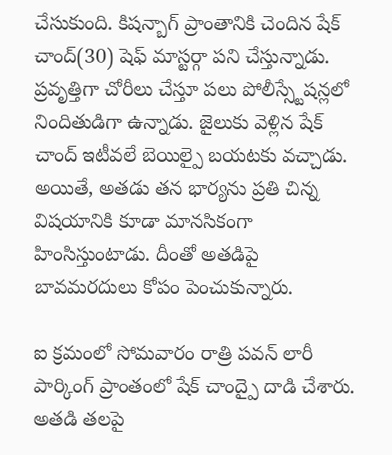చేసుకుంది. కిషన్బాగ్ ప్రాంతానికి చెందిన షేక్ చాంద్(30) షెఫ్ మాస్టర్గా పని చేస్తున్నాడు.
ప్రవృత్తిగా చోరీలు చేస్తూ పలు పోలీస్స్టేషన్లలో నిందితుడిగా ఉన్నాడు. జైలుకు వెళ్లిన షేక్ చాంద్ ఇటీవలే బెయిల్పై బయటకు వచ్చాడు. అయితే, అతడు తన భార్యను ప్రతి చిన్న విషయానికి కూడా మానసికంగా హింసిస్తుంటాడు. దీంతో అతడిపై బావమరదులు కోపం పెంచుకున్నారు.

ఐ క్రమంలో సోమవారం రాత్రి పవన్ లారీ పార్కింగ్ ప్రాంతంలో షేక్ చాంద్పై దాడి చేశారు. అతడి తలపై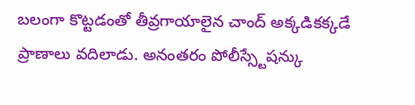బలంగా కొట్టడంతో తీవ్రగాయాలైన చాంద్ అక్కడికక్కడే ప్రాణాలు వదిలాడు. అనంతరం పోలీస్స్టేషన్కు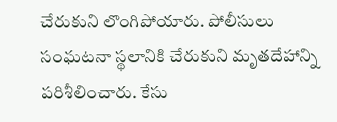చేరుకుని లొంగిపోయారు. పోలీసులు సంఘటనా స్థలానికి చేరుకుని మృతదేహాన్ని పరిశీలించారు. కేసు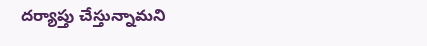దర్యాప్తు చేస్తున్నామని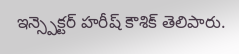ఇన్స్పెక్టర్ హరీష్ కౌశిక్ తెలిపారు.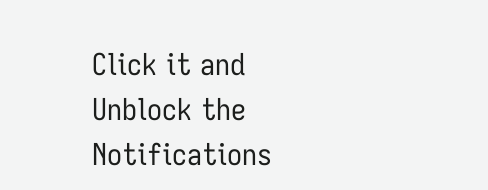Click it and Unblock the Notifications